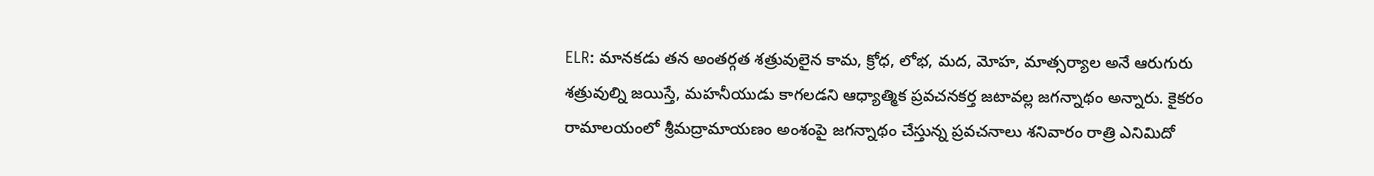ELR: మానకడు తన అంతర్గత శత్రువులైన కామ, క్రోధ, లోభ, మద, మోహ, మాత్సర్యాల అనే ఆరుగురు శత్రువుల్ని జయిస్తే, మహనీయుడు కాగలడని ఆధ్యాత్మిక ప్రవచనకర్త జటావల్ల జగన్నాథం అన్నారు. కైకరం రామాలయంలో శ్రీమద్రామాయణం అంశంపై జగన్నాథం చేస్తున్న ప్రవచనాలు శనివారం రాత్రి ఎనిమిదో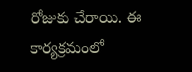రోజుకు చేరాయి. ఈ కార్యక్రమంలో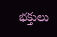భక్తులు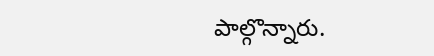పాల్గొన్నారు.